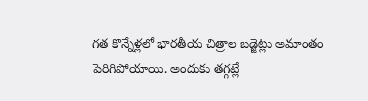గత కొన్నేళ్లలో భారతీయ చిత్రాల బడ్జెట్లు అమాంతం పెరిగిపోయాయి. అందుకు తగ్గట్లే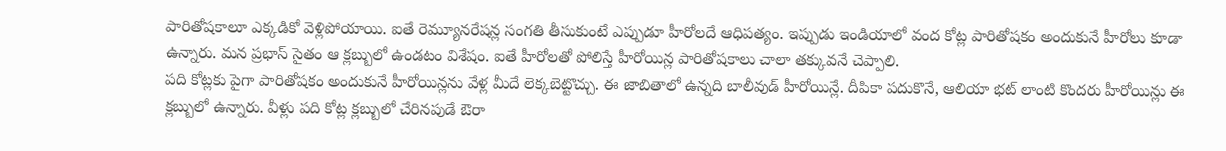పారితోషకాలూ ఎక్కడికో వెళ్లిపోయాయి. ఐతే రెమ్యూనరేషన్ల సంగతి తీసుకుంటే ఎప్పుడూ హీరోలదే ఆధిపత్యం. ఇప్పుడు ఇండియాలో వంద కోట్ల పారితోషకం అందుకునే హీరోలు కూడా ఉన్నారు. మన ప్రభాస్ సైతం ఆ క్లబ్బులో ఉండటం విశేషం. ఐతే హీరోలతో పోలిస్తే హీరోయిన్ల పారితోషకాలు చాలా తక్కువనే చెప్పాలి.
పది కోట్లకు పైగా పారితోషకం అందుకునే హీరోయిన్లను వేళ్ల మీదే లెక్కబెట్టొచ్చు. ఈ జాబితాలో ఉన్నది బాలీవుడ్ హీరోయిన్లే. దీపికా పదుకొనే, ఆలియా భట్ లాంటి కొందరు హీరోయిన్లు ఈ క్లబ్బులో ఉన్నారు. వీళ్లు పది కోట్ల క్లబ్బులో చేరినపుడే ఔరా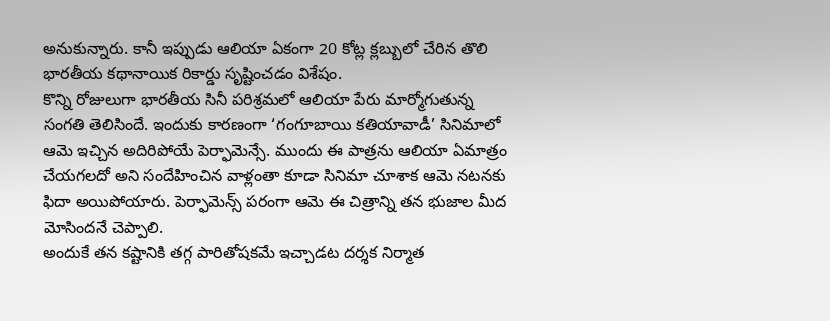అనుకున్నారు. కానీ ఇప్పుడు ఆలియా ఏకంగా 20 కోట్ల క్లబ్బులో చేరిన తొలి భారతీయ కథానాయిక రికార్డు సృష్టించడం విశేషం.
కొన్ని రోజులుగా భారతీయ సినీ పరిశ్రమలో ఆలియా పేరు మార్మోగుతున్న సంగతి తెలిసిందే. ఇందుకు కారణంగా ‘గంగూబాయి కతియావాడీ’ సినిమాలో ఆమె ఇచ్చిన అదిరిపోయే పెర్ఫామెన్సే. ముందు ఈ పాత్రను ఆలియా ఏమాత్రం చేయగలదో అని సందేహించిన వాళ్లంతా కూడా సినిమా చూశాక ఆమె నటనకు ఫిదా అయిపోయారు. పెర్ఫామెన్స్ పరంగా ఆమె ఈ చిత్రాన్ని తన భుజాల మీద మోసిందనే చెప్పాలి.
అందుకే తన కష్టానికి తగ్గ పారితోషకమే ఇచ్చాడట దర్శక నిర్మాత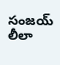సంజయ్ లీలా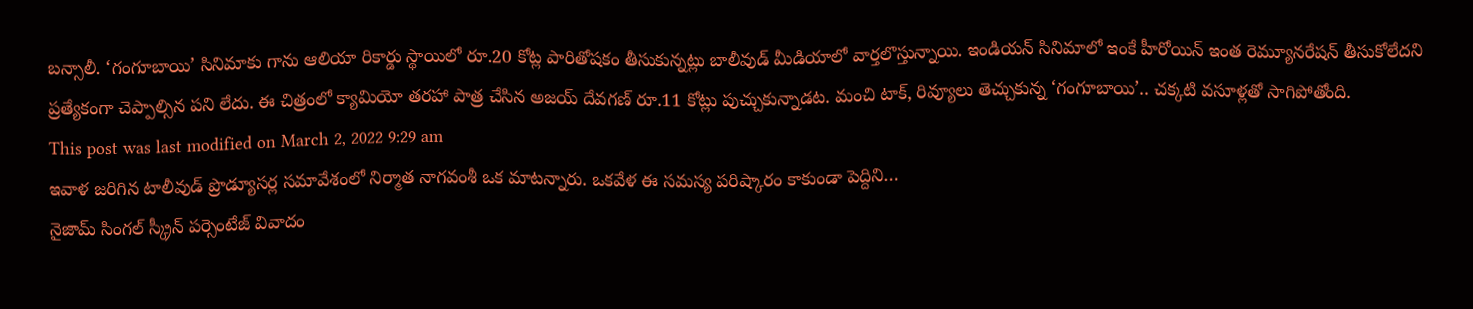బన్సాలీ. ‘గంగూబాయి’ సినిమాకు గాను ఆలియా రికార్డు స్థాయిలో రూ.20 కోట్ల పారితోషకం తీసుకున్నట్లు బాలీవుడ్ మీడియాలో వార్తలొస్తున్నాయి. ఇండియన్ సినిమాలో ఇంకే హీరోయిన్ ఇంత రెమ్యూనరేషన్ తీసుకోలేదని ప్రత్యేకంగా చెప్పాల్సిన పని లేదు. ఈ చిత్రంలో క్యామియో తరహా పాత్ర చేసిన అజయ్ దేవగణ్ రూ.11 కోట్లు పుచ్చుకున్నాడట. మంచి టాక్, రివ్యూలు తెచ్చుకున్న ‘గంగూబాయి’.. చక్కటి వసూళ్లతో సాగిపోతోంది.
This post was last modified on March 2, 2022 9:29 am
ఇవాళ జరిగిన టాలీవుడ్ ప్రొడ్యూసర్ల సమావేశంలో నిర్మాత నాగవంశీ ఒక మాటన్నారు. ఒకవేళ ఈ సమస్య పరిష్కారం కాకుండా పెద్దిని…
నైజామ్ సింగల్ స్క్రీన్ పర్సెంటేజ్ వివాదం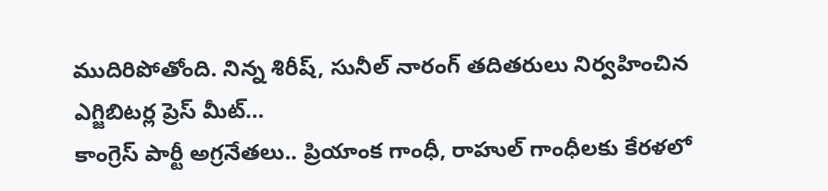ముదిరిపోతోంది. నిన్న శిరీష్, సునీల్ నారంగ్ తదితరులు నిర్వహించిన ఎగ్జిబిటర్ల ప్రెస్ మీట్…
కాంగ్రెస్ పార్టీ అగ్రనేతలు.. ప్రియాంక గాంధీ, రాహుల్ గాంధీలకు కేరళలో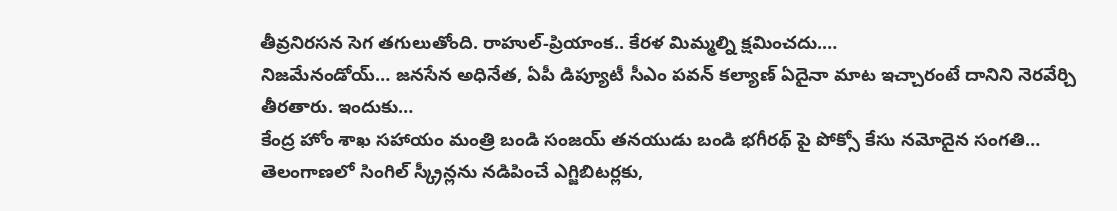తీవ్రనిరసన సెగ తగులుతోంది. రాహుల్-ప్రియాంక.. కేరళ మిమ్మల్ని క్షమించదు.…
నిజమేనండోయ్… జనసేన అధినేత, ఏపీ డిప్యూటీ సీఎం పవన్ కల్యాణ్ ఏదైనా మాట ఇచ్చారంటే దానిని నెరవేర్చి తీరతారు. ఇందుకు…
కేంద్ర హోం శాఖ సహాయం మంత్రి బండి సంజయ్ తనయుడు బండి భగీరథ్ పై పోక్సో కేసు నమోదైన సంగతి…
తెలంగాణలో సింగిల్ స్క్రీన్లను నడిపించే ఎగ్జిబిటర్లకు,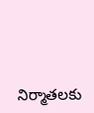నిర్మాతలకు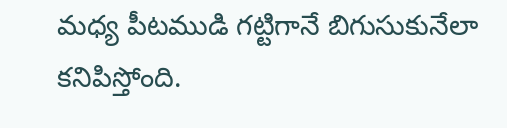మధ్య పీటముడి గట్టిగానే బిగుసుకునేలా కనిపిస్తోంది.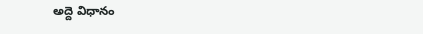అద్దె విధానం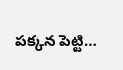పక్కన పెట్టి…